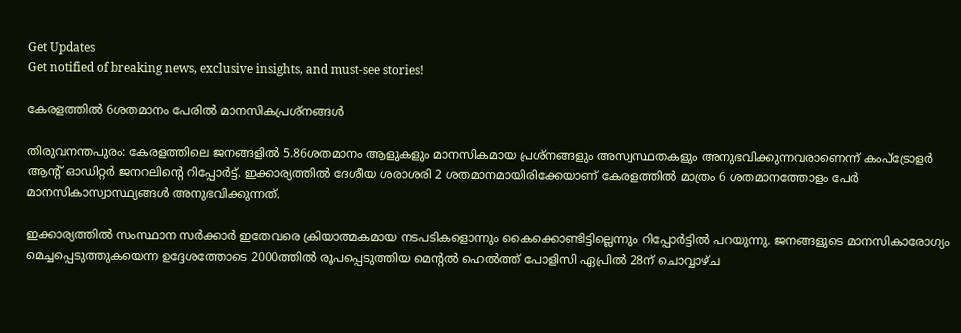Get Updates
Get notified of breaking news, exclusive insights, and must-see stories!

കേരളത്തില്‍ 6ശതമാനം പേരില്‍ മാനസികപ്രശ്‌നങ്ങള്‍

തിരുവനന്തപുരം: കേരളത്തിലെ ജനങ്ങളില്‍ 5.86ശതമാനം ആളുകളും മാനസികമായ പ്രശ്‌നങ്ങളും അസ്വസ്ഥതകളും അനുഭവിക്കുന്നവരാണെന്ന് കംപ്‌ട്രോളര്‍ ആന്റ് ഓഡിറ്റര്‍ ജനറലിന്റെ റിപ്പോര്‍ട്ട്. ഇക്കാര്യത്തില്‍ ദേശീയ ശരാശരി 2 ശതമാനമായിരിക്കേയാണ് കേരളത്തില്‍ മാത്രം 6 ശതമാനത്തോളം പേര്‍ മാനസികാസ്വാസ്ഥ്യങ്ങള്‍ അനുഭവിക്കുന്നത്.

ഇക്കാര്യത്തില്‍ സംസ്ഥാന സര്‍ക്കാര്‍ ഇതേവരെ ക്രിയാത്മകമായ നടപടികളൊന്നും കൈക്കൊണ്ടിട്ടില്ലെന്നും റിപ്പോര്‍ട്ടില്‍ പറയുന്നു. ജനങ്ങളുടെ മാനസികാരോഗ്യം മെച്ചപ്പെടുത്തുകയെന്ന ഉദ്ദേശത്തോടെ 2000ത്തില്‍ രൂപപ്പെടുത്തിയ മെന്റല്‍ ഹെല്‍ത്ത് പോളിസി ഏപ്രില്‍ 28ന് ചൊവ്വാഴ്ച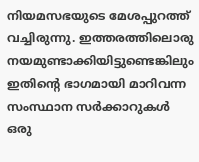നിയമസഭയുടെ മേശപ്പുറത്ത് വച്ചിരുന്നു. ഇത്തരത്തിലൊരു നയമുണ്ടാക്കിയിട്ടുണ്ടെങ്കിലും ഇതിന്റെ ഭാഗമായി മാറിവന്ന സംസ്ഥാന സര്‍ക്കാറുകള്‍ ഒരു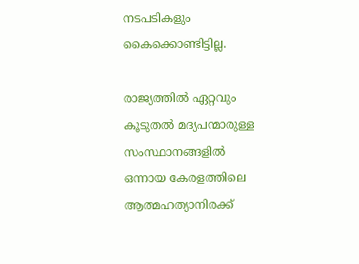നടപടികളും കൈക്കൊണ്ടിട്ടില്ല.

രാജ്യത്തില്‍ ഏറ്റവും കൂടുതല്‍ മദ്യപന്മാരുള്ള സംസ്ഥാനങ്ങളില്‍ ഒന്നായ കേരളത്തിലെ ആത്മഹത്യാനിരക്ക്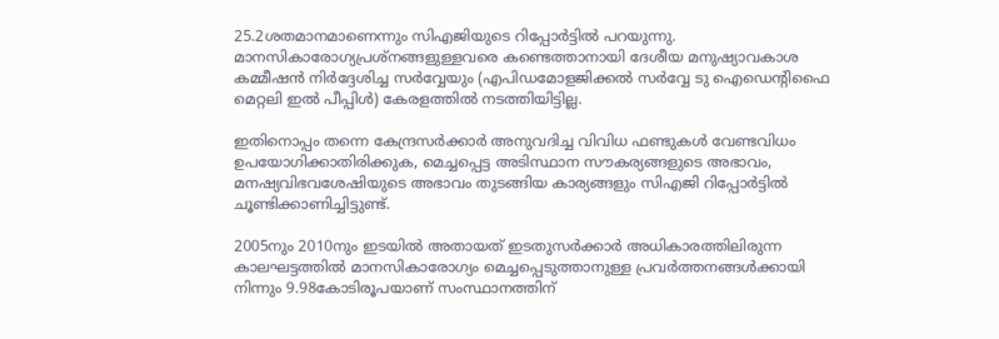25.2ശതമാനമാണെന്നും സിഎജിയുടെ റിപ്പോര്‍ട്ടില്‍ പറയുന്നു. മാനസികാരോഗ്യപ്രശ്‌നങ്ങളുള്ളവരെ കണ്ടെത്താനായി ദേശീയ മനുഷ്യാവകാശ കമ്മീഷന്‍ നിര്‍ദ്ദേശിച്ച സര്‍വ്വേയും (എപിഡമോളജിക്കല്‍ സര്‍വ്വേ ടു ഐഡെന്റിഫൈ മെറ്റലി ഇല്‍ പീപ്പിള്‍) കേരളത്തില്‍ നടത്തിയിട്ടില്ല.

ഇതിനൊപ്പം തന്നെ കേന്ദ്രസര്‍ക്കാര്‍ അനുവദിച്ച വിവിധ ഫണ്ടുകള്‍ വേണ്ടവിധം ഉപയോഗിക്കാതിരിക്കുക, മെച്ചപ്പെട്ട അടിസ്ഥാന സൗകര്യങ്ങളുടെ അഭാവം, മനഷ്യവിഭവശേഷിയുടെ അഭാവം തുടങ്ങിയ കാര്യങ്ങളും സിഎജി റിപ്പോര്‍ട്ടില്‍ ചൂണ്ടിക്കാണിച്ചിട്ടുണ്ട്.

2005നും 2010നും ഇടയില്‍ അതായത് ഇടതുസര്‍ക്കാര്‍ അധികാരത്തിലിരുന്ന കാലഘട്ടത്തില്‍ മാനസികാരോഗ്യം മെച്ചപ്പെടുത്താനുള്ള പ്രവര്‍ത്തനങ്ങള്‍ക്കായി നിന്നും 9.98കോടിരൂപയാണ് സംസ്ഥാനത്തിന്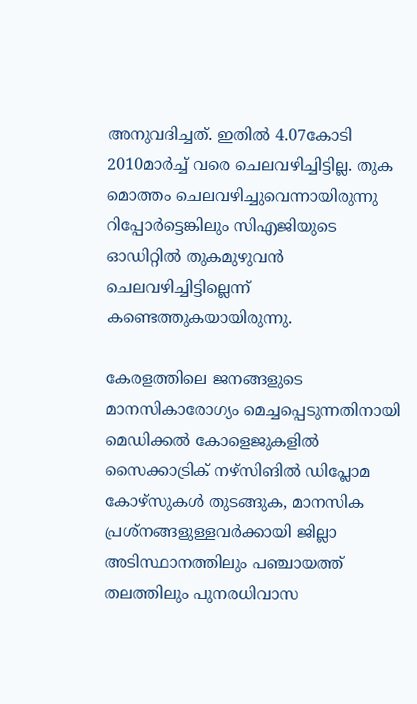അനുവദിച്ചത്. ഇതില്‍ 4.07കോടി 2010മാര്‍ച്ച് വരെ ചെലവഴിച്ചിട്ടില്ല. തുക മൊത്തം ചെലവഴിച്ചുവെന്നായിരുന്നു റിപ്പോര്‍ട്ടെങ്കിലും സിഎജിയുടെ ഓഡിറ്റില്‍ തുകമുഴുവന്‍ ചെലവഴിച്ചിട്ടില്ലെന്ന് കണ്ടെത്തുകയായിരുന്നു.

കേരളത്തിലെ ജനങ്ങളുടെ മാനസികാരോഗ്യം മെച്ചപ്പെടുന്നതിനായി മെഡിക്കല്‍ കോളെജുകളില്‍ സൈക്കാട്രിക് നഴ്‌സിങില്‍ ഡിപ്ലോമ കോഴ്‌സുകള്‍ തുടങ്ങുക, മാനസിക പ്രശ്‌നങ്ങളുള്ളവര്‍ക്കായി ജില്ലാ അടിസ്ഥാനത്തിലും പഞ്ചായത്ത് തലത്തിലും പുനരധിവാസ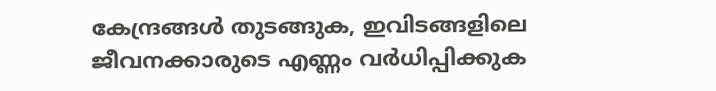കേന്ദ്രങ്ങള്‍ തുടങ്ങുക, ഇവിടങ്ങളിലെ ജീവനക്കാരുടെ എണ്ണം വര്‍ധിപ്പിക്കുക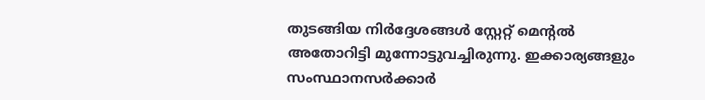തുടങ്ങിയ നിര്‍ദ്ദേശങ്ങള്‍ സ്റ്റേറ്റ് മെന്റല്‍ അതോറിട്ടി മുന്നോട്ടുവച്ചിരുന്നു. ഇക്കാര്യങ്ങളും സംസ്ഥാനസര്‍ക്കാര്‍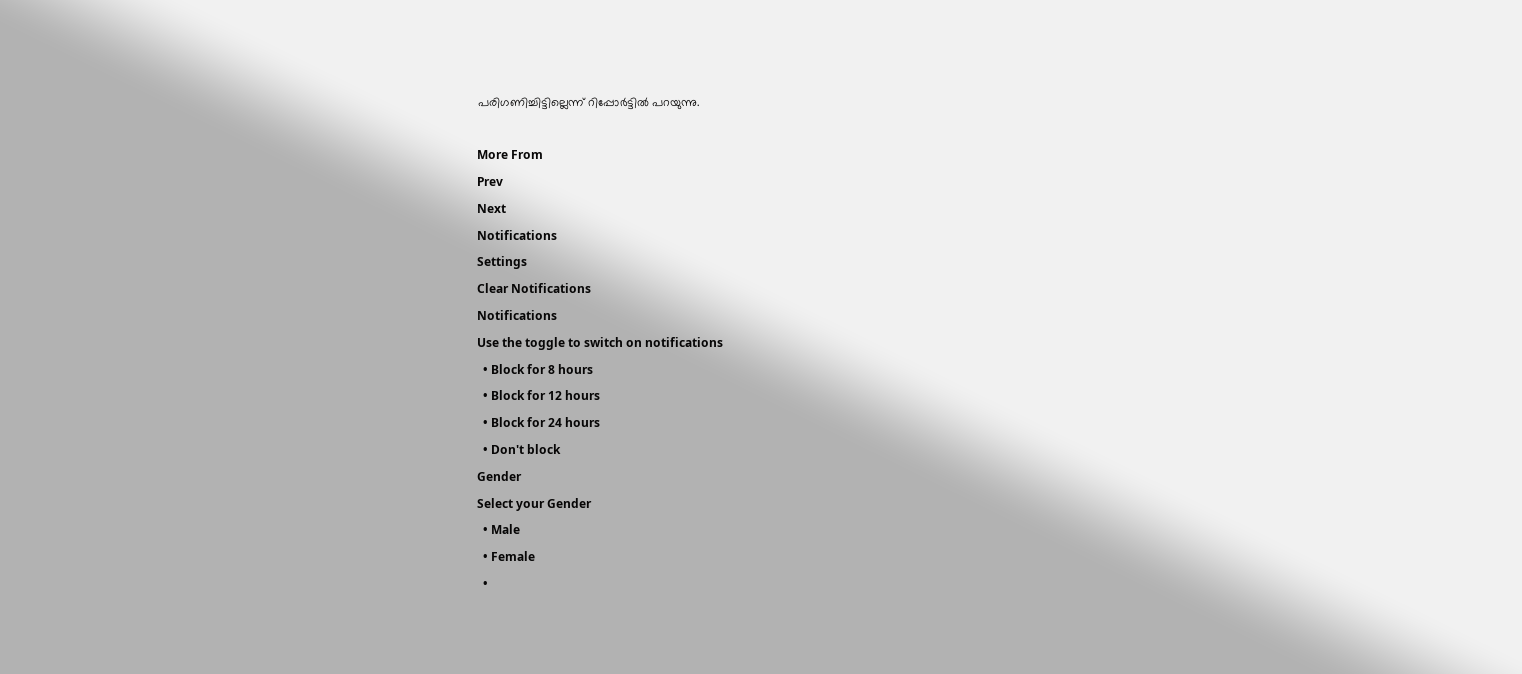പരിഗണിച്ചിട്ടില്ലെന്ന് റിപ്പോര്‍ട്ടില്‍ പറയുന്നു.

More From
Prev
Next
Notifications
Settings
Clear Notifications
Notifications
Use the toggle to switch on notifications
  • Block for 8 hours
  • Block for 12 hours
  • Block for 24 hours
  • Don't block
Gender
Select your Gender
  • Male
  • Female
  •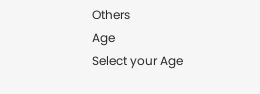Others
Age
Select your Age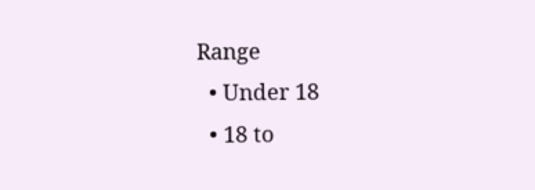Range
  • Under 18
  • 18 to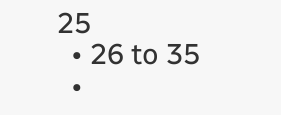25
  • 26 to 35
  •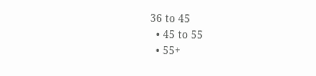36 to 45
  • 45 to 55
  • 55+